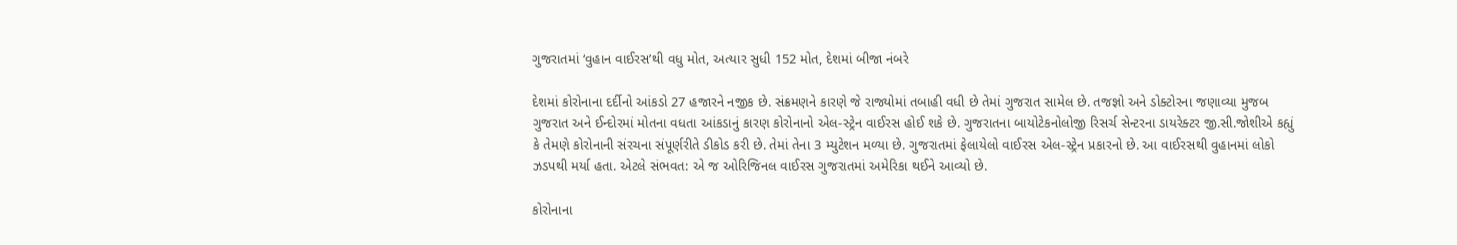ગુજરાતમાં ‘વુહાન વાઈરસ’થી વધુ મોત, અત્યાર સુધી 152 મોત, દેશમાં બીજા નંબરે

દેશમાં કોરોનાના દર્દીનો આંકડો 27 હજારને નજીક છે. સંક્રમણને કારણે જે રાજ્યોમાં તબાહી વધી છે તેમાં ગુજરાત સામેલ છે. તજજ્ઞો અને ડોક્ટોરના જણાવ્યા મુજબ ગુજરાત અને ઈન્દોરમાં મોતના વધતા આંકડાનું કારણ કોરોનાનો એલ-સ્ટ્રેન વાઈરસ હોઈ શકે છે. ગુજરાતના બાયોટેકનોલોજી રિસર્ચ સેન્ટરના ડાયરેક્ટર જી.સી.જોશીએ કહ્યું કે તેમણે કોરોનાની સંરચના સંપૂર્ણરીતે ડીકોડ કરી છે. તેમાં તેના 3 મ્યુટેશન મળ્યા છે. ગુજરાતમાં ફેલાયેલો વાઈરસ એલ-સ્ટ્રેન પ્રકારનો છે. આ વાઈરસથી વુહાનમાં લોકો ઝડપથી મર્યા હતા. એટલે સંભવત: એ જ ઓરિજિનલ વાઈરસ ગુજરાતમાં અમેરિકા થઈને આવ્યો છે.

કોરોનાના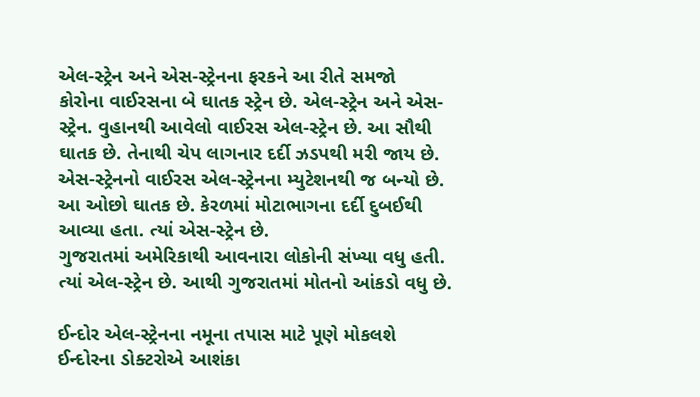એલ-સ્ટ્રેન અને એસ-સ્ટ્રેનના ફરકને આ રીતે સમજો
કોરોના વાઈરસના બે ઘાતક સ્ટ્રેન છે. એલ-સ્ટ્રેન અને એસ-સ્ટ્રેન. વુહાનથી આવેલો વાઈરસ એલ-સ્ટ્રેન છે. આ સૌથી ઘાતક છે. તેનાથી ચેપ લાગનાર દર્દી ઝડપથી મરી જાય છે.
એસ-સ્ટ્રેનનો વાઈરસ એલ-સ્ટ્રેનના મ્યુટેશનથી જ બન્યો છે. આ ઓછો ઘાતક છે. કેરળમાં મોટાભાગના દર્દી દુબઈથી આવ્યા હતા. ત્યાં એસ-સ્ટ્રેન છે.
ગુજરાતમાં અમેરિકાથી આવનારા લોકોની સંખ્યા વધુ હતી. ત્યાં એલ-સ્ટ્રેન છે. આથી ગુજરાતમાં મોતનો આંકડો વધુ છે.

ઈન્દોર એલ-સ્ટ્રેનના નમૂના તપાસ માટે પૂણે મોકલશે
ઈન્દોરના ડોક્ટરોએ આશંકા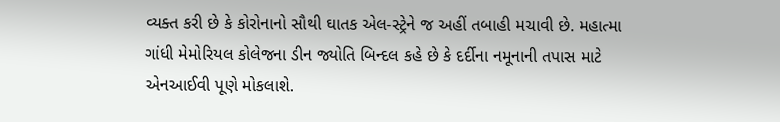વ્યક્ત કરી છે કે કોરોનાનો સૌથી ઘાતક એલ-સ્ટ્રેને જ અહીં તબાહી મચાવી છે. મહાત્મા ગાંધી મેમોરિયલ કોલેજના ડીન જ્યોતિ બિન્દલ કહે છે કે દર્દીના નમૂનાની તપાસ માટે એનઆઈવી પૂણે મોકલાશે.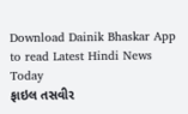Download Dainik Bhaskar App to read Latest Hindi News Today
ફાઇલ તસવીર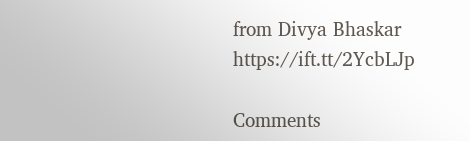from Divya Bhaskar https://ift.tt/2YcbLJp

Comments